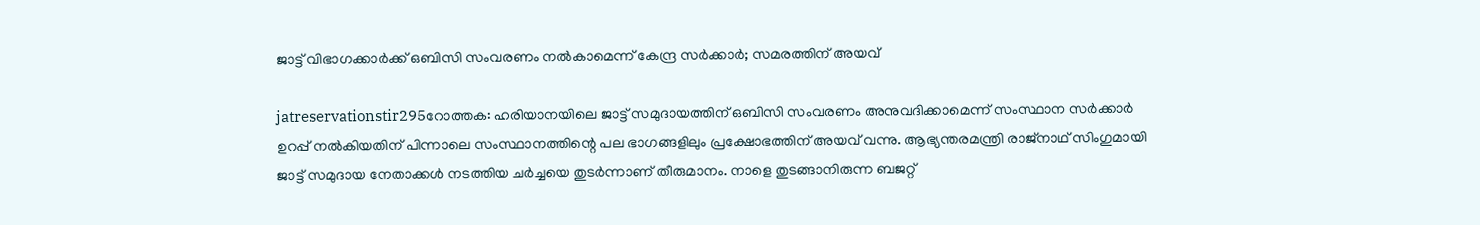ജാട്ട്‌ വിഭാഗക്കാര്‍ക്ക്‌ ഒബിസി സംവരണം നല്‍കാമെന്ന്‌ കേന്ദ്ര സര്‍ക്കാര്‍; സമരത്തിന്‌ അയവ്‌

jatreservationstir295റോത്തക: ഹരിയാനയിലെ ജാട്ട്‌ സമുദായത്തിന്‌ ഒബിസി സംവരണം അനുവദിക്കാമെന്ന്‌ സംസ്ഥാന സര്‍ക്കാര്‍ ഉറപ്പ്‌ നല്‍കിയതിന്‌ പിന്നാലെ സംസ്ഥാനത്തിന്റെ പല ഭാഗങ്ങളിലും പ്രക്ഷോഭത്തിന്‌ അയവ്‌ വന്നു. ആഭ്യന്തരമന്ത്രി രാജ്‌നാഥ്‌ സിംഗുമായി ജാട്ട്‌ സമുദായ നേതാക്കള്‍ നടത്തിയ ചര്‍ച്ചയെ തുടര്‍ന്നാണ്‌ തീരുമാനം. നാളെ തുടങ്ങാനിരുന്ന ബജറ്റ്‌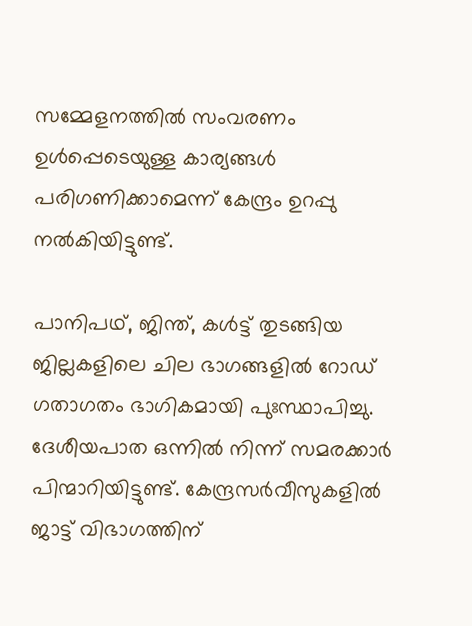സമ്മേളനത്തില്‍ സംവരണം ഉള്‍പ്പെടെയുള്ള കാര്യങ്ങള്‍ പരിഗണിക്കാമെന്ന്‌ കേന്ദ്രം ഉറപ്പു നല്‍കിയിട്ടുണ്ട്‌.

പാനിപഥ്‌, ജിന്ത്‌, കള്‍ട്ട്‌ തുടങ്ങിയ ജില്ലകളിലെ ചില ഭാഗങ്ങളില്‍ റോഡ്‌ ഗതാഗതം ഭാഗികമായി പുഃസ്ഥാപിച്ചു. ദേശീയപാത ഒന്നില്‍ നിന്ന്‌ സമരക്കാര്‍ പിന്മാറിയിട്ടുണ്ട്‌. കേന്ദ്രസര്‍വീസുകളില്‍ ജാട്ട്‌ വിഭാഗത്തിന്‌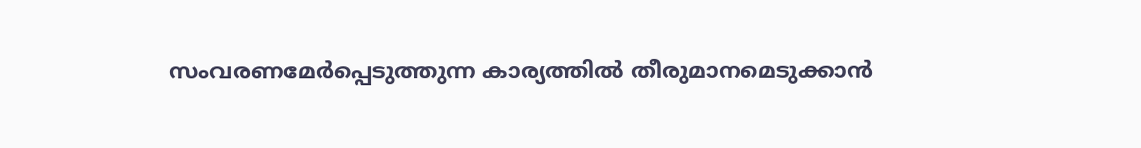സംവരണമേര്‍പ്പെടുത്തുന്ന കാര്യത്തില്‍ തീരുമാനമെടുക്കാന്‍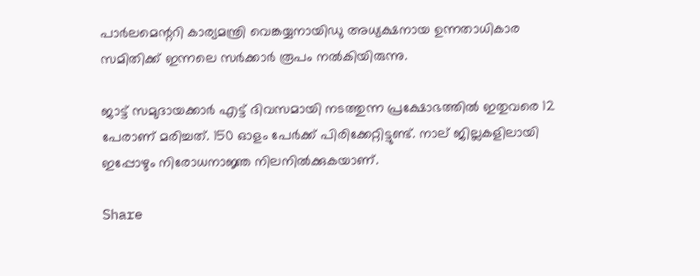പാര്‍ലമെന്ററി കാര്യമന്ത്രി വെങ്കയ്യനായിഡു അധ്യക്ഷനായ ഉന്നതാധികാര സമിതിക്ക്‌ ഇന്നലെ സര്‍ക്കാര്‍ രൂപം നല്‍കിയിരുന്നു.

ജാട്ട്‌ സമുദായക്കാര്‍ എട്ട്‌ ദിവസമായി നടത്തുന്ന പ്രക്ഷോഭത്തില്‍ ഇതുവരെ 12 പേരാണ്‌ മരിച്ചത്‌. 150 ഓളം പേര്‍ക്ക്‌ പിരിക്കേറ്റിട്ടുണ്ട്‌. നാല്‌ ജില്ലകളിലായി ഇപ്പോഴും നിരോധനാജ്ഞ നിലനില്‍ക്കുകയാണ്‌.

Share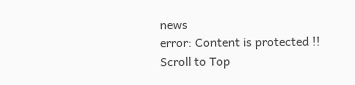news
error: Content is protected !!
Scroll to Top